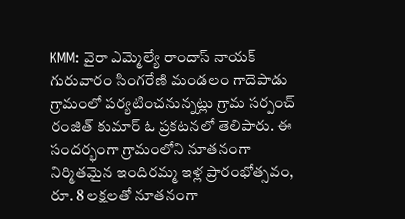KMM: వైరా ఎమ్మెల్యే రాందాస్ నాయక్ గురువారం సింగరేణి మండలం గాదెపాడు గ్రామంలో పర్యటించనున్నట్లు గ్రామ సర్పంచ్ రంజిత్ కుమార్ ఓ ప్రకటనలో తెలిపారు. ఈ సందర్భంగా గ్రామంలోని నూతనంగా నిర్మితమైన ఇందిరమ్మ ఇళ్ల ప్రారంభోత్సవం, రూ. 8 లక్షలతో నూతనంగా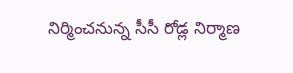నిర్మించనున్న సీసీ రోడ్ల నిర్మాణ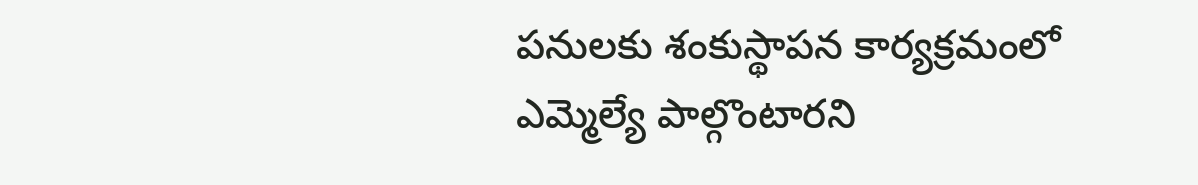పనులకు శంకుస్థాపన కార్యక్రమంలో ఎమ్మెల్యే పాల్గొంటారని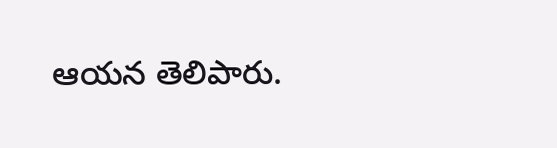ఆయన తెలిపారు.